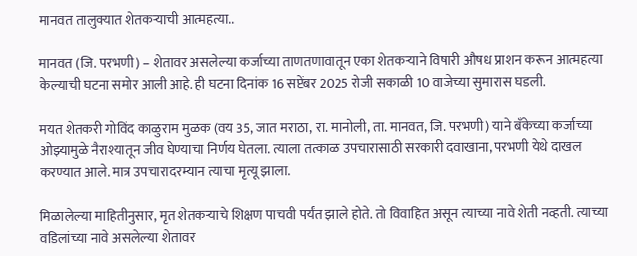मानवत तालुक्यात शेतकऱ्याची आत्महत्या..

मानवत (जि. परभणी) – शेतावर असलेल्या कर्जाच्या ताणतणावातून एका शेतकऱ्याने विषारी औषध प्राशन करून आत्महत्या केल्याची घटना समोर आली आहे. ही घटना दिनांक 16 सप्टेंबर 2025 रोजी सकाळी 10 वाजेच्या सुमारास घडली.

मयत शेतकरी गोविंद काळुराम मुळक (वय 35, जात मराठा, रा. मानोली, ता. मानवत, जि. परभणी) याने बँकेच्या कर्जाच्या ओझ्यामुळे नैराश्यातून जीव घेण्याचा निर्णय घेतला. त्याला तत्काळ उपचारासाठी सरकारी दवाखाना, परभणी येथे दाखल करण्यात आले. मात्र उपचारादरम्यान त्याचा मृत्यू झाला.

मिळालेल्या माहितीनुसार, मृत शेतकऱ्याचे शिक्षण पाचवी पर्यंत झाले होते. तो विवाहित असून त्याच्या नावे शेती नव्हती. त्याच्या वडिलांच्या नावे असलेल्या शेतावर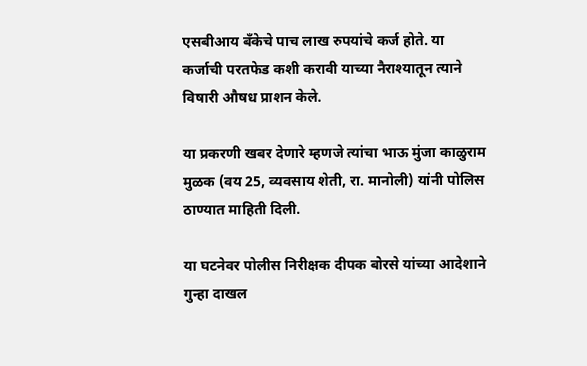एसबीआय बँकेचे पाच लाख रुपयांचे कर्ज होते. या कर्जाची परतफेड कशी करावी याच्या नैराश्यातून त्याने विषारी औषध प्राशन केले.

या प्रकरणी खबर देणारे म्हणजे त्यांचा भाऊ मुंजा काळुराम मुळक (वय 25, व्यवसाय शेती, रा. मानोली) यांनी पोलिस ठाण्यात माहिती दिली.

या घटनेवर पोलीस निरीक्षक दीपक बोरसे यांच्या आदेशाने गुन्हा दाखल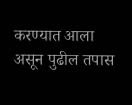करण्यात आला असून पुढील तपास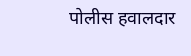पोलीस हवालदार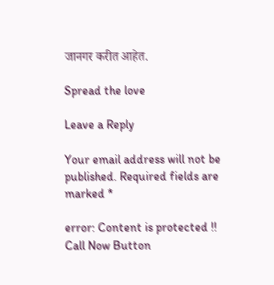जानगर करीत आहेत.

Spread the love

Leave a Reply

Your email address will not be published. Required fields are marked *

error: Content is protected !!
Call Now Button